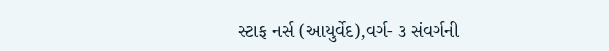સ્ટાફ નર્સ (આયુર્વેદ),વર્ગ- ૩ સંવર્ગની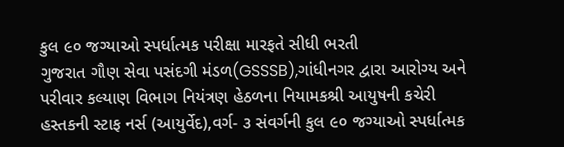કુલ ૯૦ જગ્યાઓ સ્પર્ધાત્મક પરીક્ષા મારફતે સીધી ભરતી
ગુજરાત ગૌણ સેવા પસંદગી મંડળ(GSSSB),ગાંધીનગર દ્વારા આરોગ્ય અને પરીવાર કલ્યાણ વિભાગ નિયંત્રણ હેઠળના નિયામકશ્રી આયુષની કચેરી હસ્તકની સ્ટાફ નર્સ (આયુર્વેદ),વર્ગ- ૩ સંવર્ગની કુલ ૯૦ જગ્યાઓ સ્પર્ધાત્મક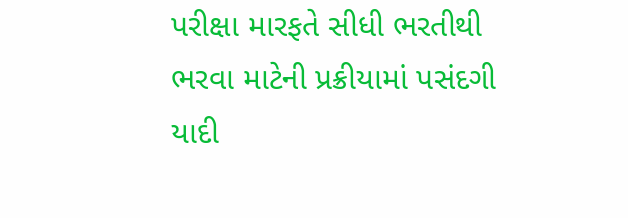પરીક્ષા મારફતે સીધી ભરતીથી ભરવા માટેની પ્રક્રીયામાં પસંદગી યાદી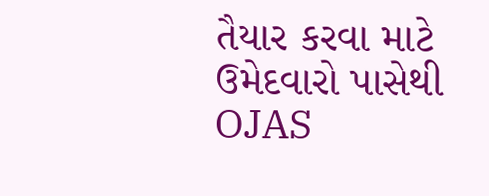તૈયાર કરવા માટે ઉમેદવારો પાસેથી OJAS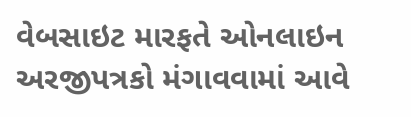વેબસાઇટ મારફતે ઓનલાઇન અરજીપત્રકો મંગાવવામાં આવે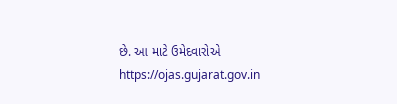છે. આ માટે ઉમેદવારોએ https://ojas.gujarat.gov.in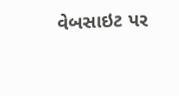વેબસાઇટ પર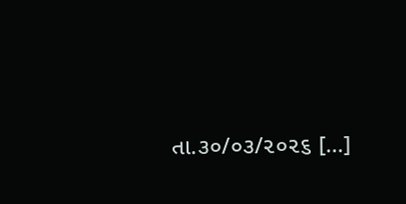તા.૩૦/૦૩/૨૦૨૬ […]